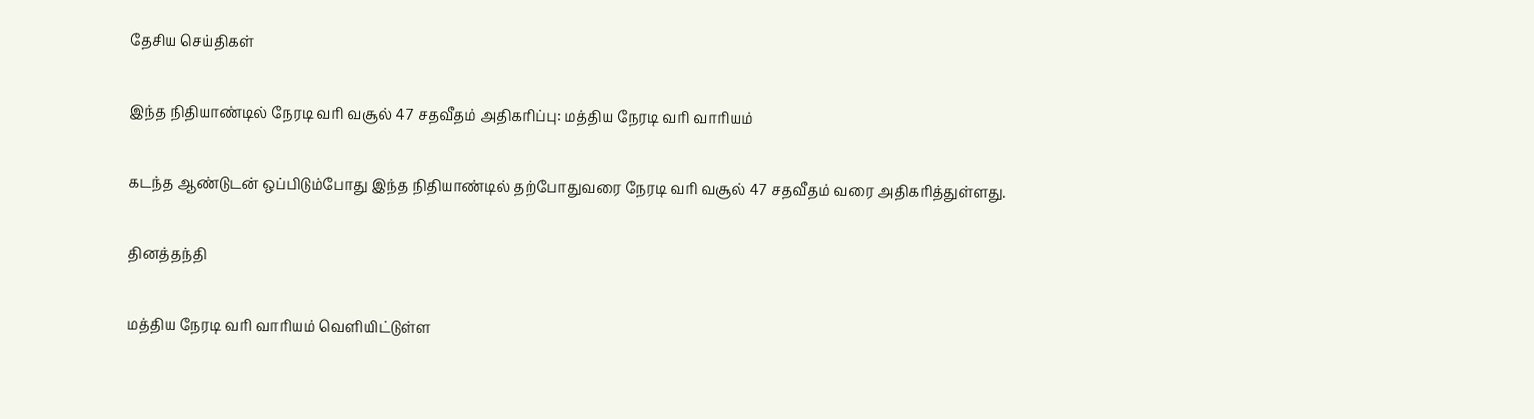தேசிய செய்திகள்

இந்த நிதியாண்டில் நேரடி வரி வசூல் 47 சதவீதம் அதிகரிப்பு: மத்திய நேரடி வரி வாரியம்

கடந்த ஆண்டுடன் ஒப்பிடும்போது இந்த நிதியாண்டில் தற்போதுவரை நேரடி வரி வசூல் 47 சதவீதம் வரை அதிகரித்துள்ளது.

தினத்தந்தி

மத்திய நேரடி வரி வாரியம் வெளியிட்டுள்ள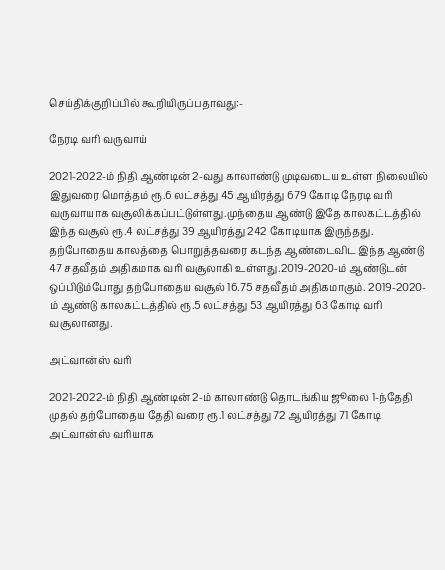செய்திக்குறிப்பில் கூறியிருப்பதாவது:-

நேரடி வரி வருவாய்

2021-2022-ம் நிதி ஆண்டின் 2-வது காலாண்டு முடிவடைய உள்ள நிலையில் இதுவரை மொத்தம் ரூ.6 லட்சத்து 45 ஆயிரத்து 679 கோடி நேரடி வரி வருவாயாக வசூலிக்கப்பட்டுள்ளது.முந்தைய ஆண்டு இதே காலகட்டத்தில் இந்த வசூல் ரூ.4 லட்சத்து 39 ஆயிரத்து 242 கோடியாக இருந்தது. தற்போதைய காலத்தை பொறுத்தவரை கடந்த ஆண்டைவிட இந்த ஆண்டு 47 சதவீதம் அதிகமாக வரி வசூலாகி உள்ளது.2019-2020-ம் ஆண்டுடன் ஒப்பிடும்போது தற்போதைய வசூல் 16.75 சதவீதம் அதிகமாகும். 2019-2020-ம் ஆண்டு காலகட்டத்தில் ரூ.5 லட்சத்து 53 ஆயிரத்து 63 கோடி வரி வசூலானது.

அட்வான்ஸ் வரி

2021-2022-ம் நிதி ஆண்டின் 2-ம் காலாண்டு தொடங்கிய ஜூலை 1-ந்தேதி முதல் தற்போதைய தேதி வரை ரூ.1 லட்சத்து 72 ஆயிரத்து 71 கோடி அட்வான்ஸ் வரியாக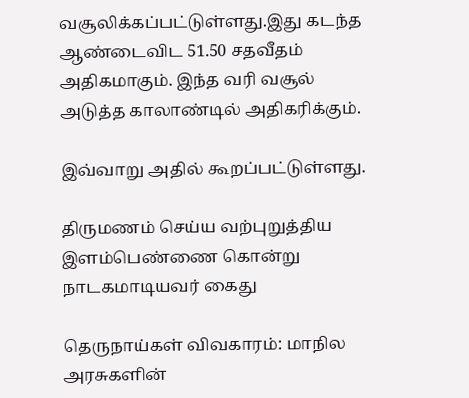வசூலிக்கப்பட்டுள்ளது.இது கடந்த ஆண்டைவிட 51.50 சதவீதம் அதிகமாகும். இந்த வரி வசூல் அடுத்த காலாண்டில் அதிகரிக்கும்.

இவ்வாறு அதில் கூறப்பட்டுள்ளது.

திருமணம் செய்ய வற்புறுத்திய இளம்பெண்ணை கொன்று நாடகமாடியவர் கைது

தெருநாய்கள் விவகாரம்: மாநில அரசுகளின்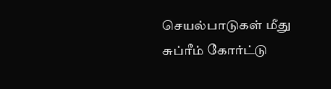செயல்பாடுகள் மீது சுப்ரீம் கோர்ட்டு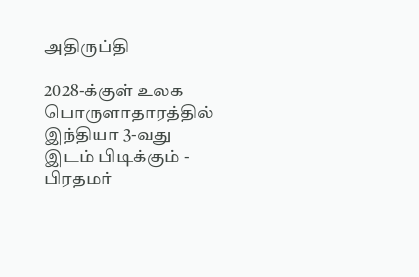அதிருப்தி

2028-க்குள் உலக பொருளாதாரத்தில் இந்தியா 3-வது இடம் பிடிக்கும் - பிரதமர்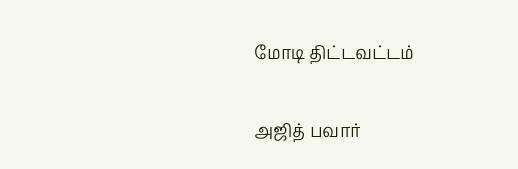மோடி திட்டவட்டம்

அஜித் பவார்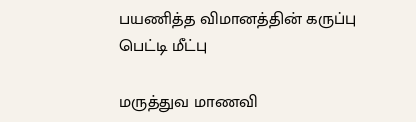பயணித்த விமானத்தின் கருப்பு பெட்டி மீட்பு

மருத்துவ மாணவி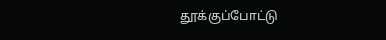தூக்குப்போட்டு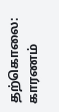தற்கொலை: காரணம்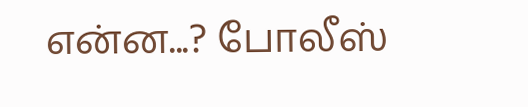என்ன...? போலீஸ்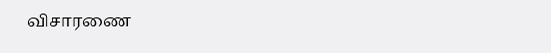விசாரணை